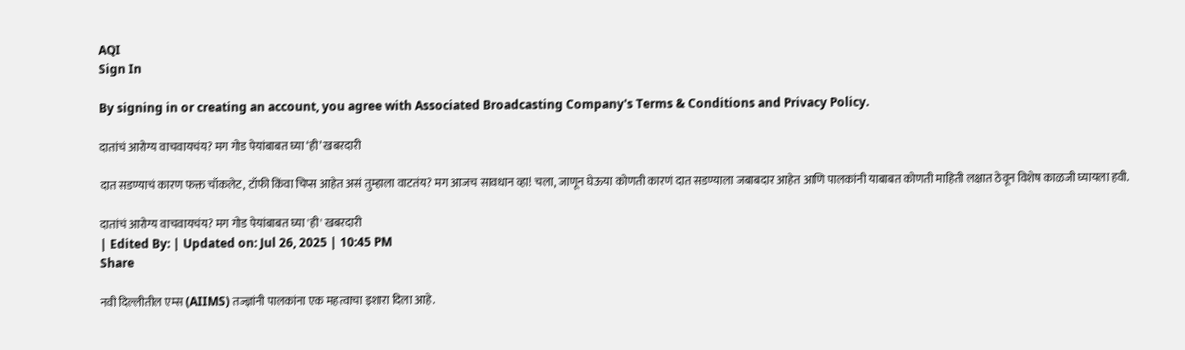AQI
Sign In

By signing in or creating an account, you agree with Associated Broadcasting Company's Terms & Conditions and Privacy Policy.

दातांचं आरोग्य वाचवायचंय? मग गोड पेयांबाबत घ्या ‘ही’ खबरदारी

दात सडण्याचं कारण फक्त चॉकलेट, टॉफी किंवा चिप्स आहेत असं तुम्हाला वाटतंय? मग आजच सावधान व्हा! चला, जाणून घेऊया कोणती कारणं दात सडण्याला जबाबदार आहेत आणि पालकांनी याबाबत कोणती माहिती लक्षात ठेवून विशेष काळजी घ्यायला हवी.

दातांचं आरोग्य वाचवायचंय? मग गोड पेयांबाबत घ्या 'ही' खबरदारी
| Edited By: | Updated on: Jul 26, 2025 | 10:45 PM
Share

नवी दिल्लीतील एम्स (AIIMS) तज्ज्ञांनी पालकांना एक महत्वाचा इशारा दिला आहे.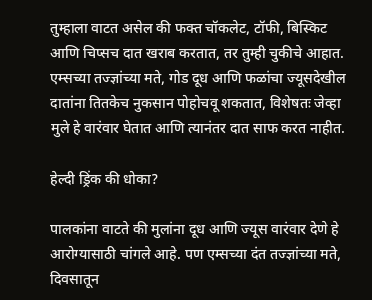तुम्हाला वाटत असेल की फक्त चॉकलेट, टॉफी, बिस्किट आणि चिप्सच दात खराब करतात, तर तुम्ही चुकीचे आहात. एम्सच्या तज्ज्ञांच्या मते, गोड दूध आणि फळांचा ज्यूसदेखील दातांना तितकेच नुकसान पोहोचवू शकतात, विशेषतः जेव्हा मुले हे वारंवार घेतात आणि त्यानंतर दात साफ करत नाहीत.

हेल्दी ड्रिंक की धोका?

पालकांना वाटते की मुलांना दूध आणि ज्यूस वारंवार देणे हे आरोग्यासाठी चांगले आहे. पण एम्सच्या दंत तज्ज्ञांच्या मते, दिवसातून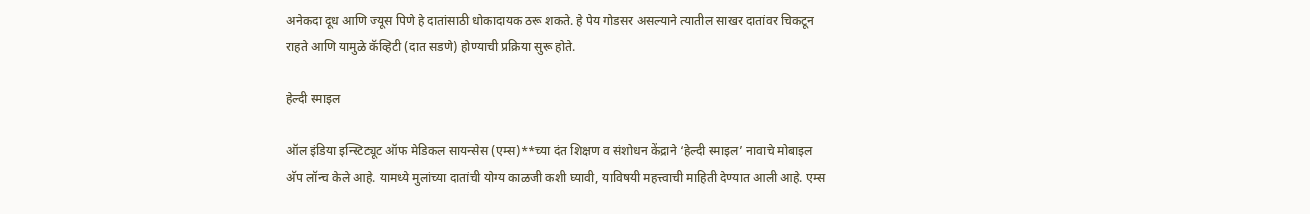अनेकदा दूध आणि ज्यूस पिणे हे दातांसाठी धोकादायक ठरू शकते. हे पेय गोडसर असल्याने त्यातील साखर दातांवर चिकटून राहते आणि यामुळे कॅव्हिटी (दात सडणे) होण्याची प्रक्रिया सुरू होते.

हेल्दी स्माइल

ऑल इंडिया इन्स्टिट्यूट ऑफ मेडिकल सायन्सेस (एम्स)**च्या दंत शिक्षण व संशोधन केंद्राने ‘हेल्दी स्माइल’ नावाचे मोबाइल अ‍ॅप लॉन्च केले आहे. यामध्ये मुलांच्या दातांची योग्य काळजी कशी घ्यावी, याविषयी महत्त्वाची माहिती देण्यात आली आहे. एम्स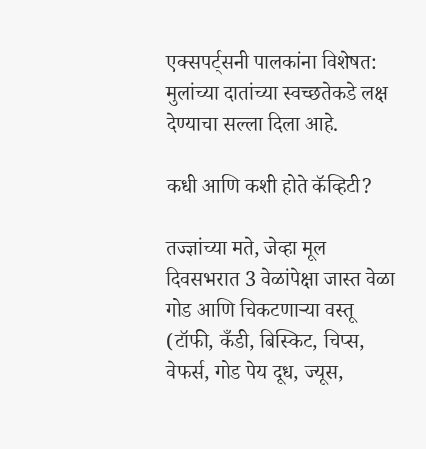एक्सपर्ट्सनी पालकांना विशेषत: मुलांच्या दातांच्या स्वच्छतेकडे लक्ष देण्याचा सल्ला दिला आहे.

कधी आणि कशी होते कॅव्हिटी?

तज्ज्ञांच्या मते, जेव्हा मूल दिवसभरात 3 वेळांपेक्षा जास्त वेळा गोड आणि चिकटणाऱ्या वस्तू (टॉफी, कँडी, बिस्किट, चिप्स, वेफर्स, गोड पेय दूध, ज्यूस,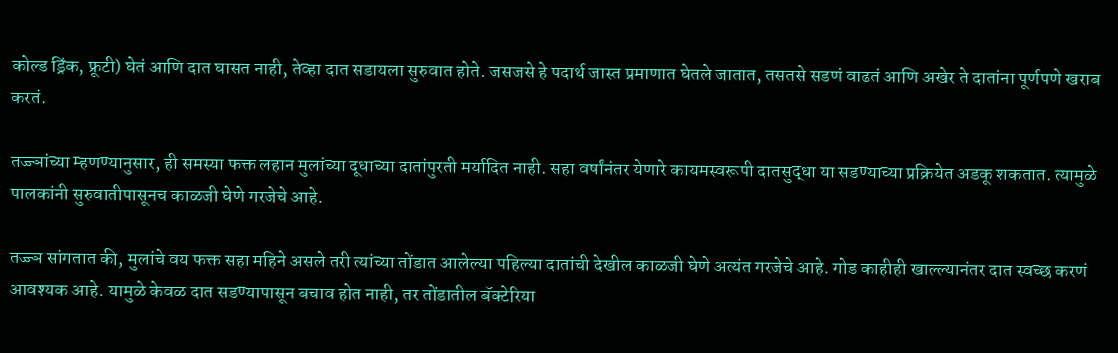कोल्ड ड्रिंक, फ्रूटी) घेतं आणि दात घासत नाही, तेव्हा दात सडायला सुरुवात होते. जसजसे हे पदार्थ जास्त प्रमाणात घेतले जातात, तसतसे सडणं वाढतं आणि अखेर ते दातांना पूर्णपणे खराब करतं.

तज्ज्ञांच्या म्हणण्यानुसार, ही समस्या फक्त लहान मुलांच्या दूधाच्या दातांपुरती मर्यादित नाही. सहा वर्षांनंतर येणारे कायमस्वरूपी दातसुद्धा या सडण्याच्या प्रक्रियेत अडकू शकतात. त्यामुळे पालकांनी सुरुवातीपासूनच काळजी घेणे गरजेचे आहे.

तज्ज्ञ सांगतात की, मुलांचे वय फक्त सहा महिने असले तरी त्यांच्या तोंडात आलेल्या पहिल्या दातांची देखील काळजी घेणे अत्यंत गरजेचे आहे. गोड काहीही खाल्ल्यानंतर दात स्वच्छ करणं आवश्यक आहे. यामुळे केवळ दात सडण्यापासून बचाव होत नाही, तर तोंडातील बॅक्टेरिया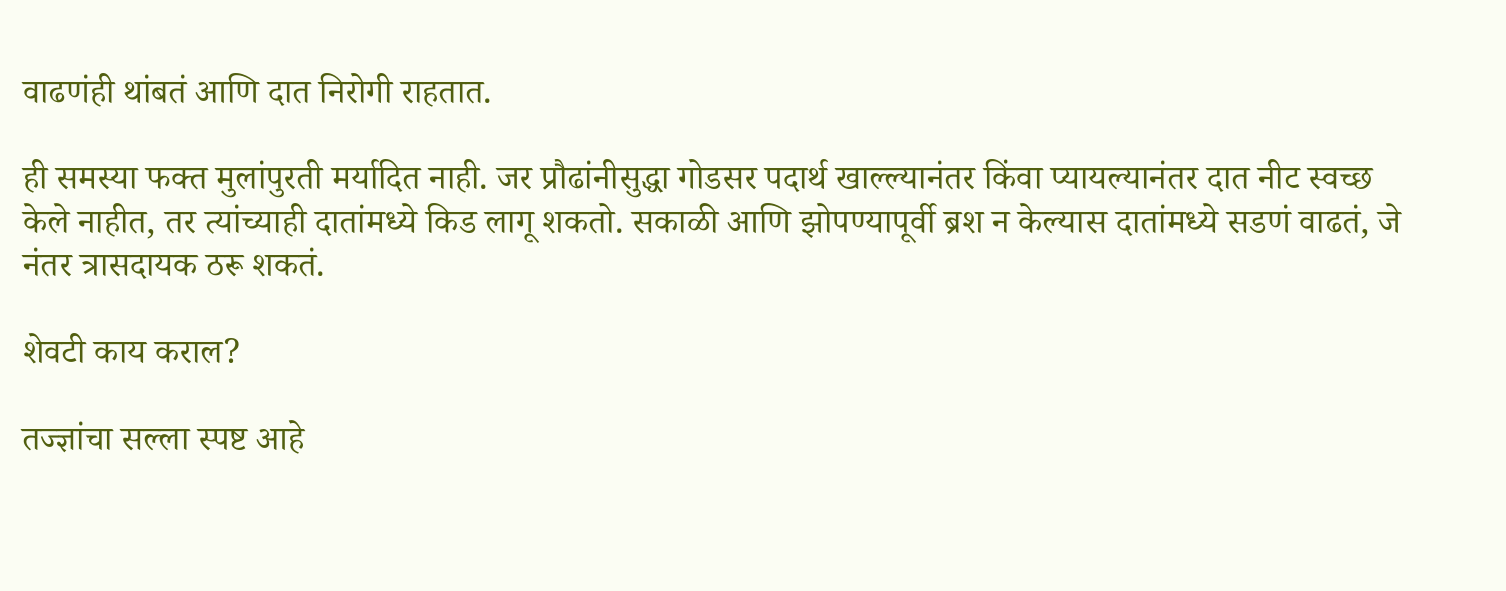वाढणंही थांबतं आणि दात निरोगी राहतात.

ही समस्या फक्त मुलांपुरती मर्यादित नाही. जर प्रौढांनीसुद्धा गोडसर पदार्थ खाल्ल्यानंतर किंवा प्यायल्यानंतर दात नीट स्वच्छ केले नाहीत, तर त्यांच्याही दातांमध्ये किड लागू शकतो. सकाळी आणि झोपण्यापूर्वी ब्रश न केल्यास दातांमध्ये सडणं वाढतं, जे नंतर त्रासदायक ठरू शकतं.

शेवटी काय कराल?

तज्ज्ञांचा सल्ला स्पष्ट आहे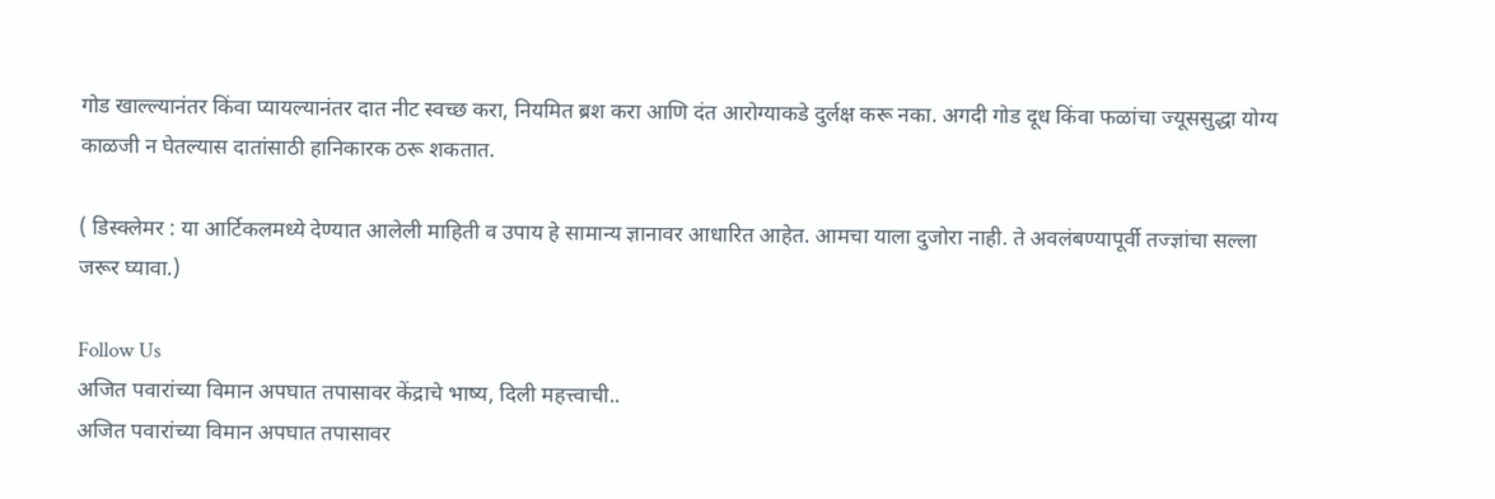गोड खाल्ल्यानंतर किंवा प्यायल्यानंतर दात नीट स्वच्छ करा, नियमित ब्रश करा आणि दंत आरोग्याकडे दुर्लक्ष करू नका. अगदी गोड दूध किंवा फळांचा ज्यूससुद्धा योग्य काळजी न घेतल्यास दातांसाठी हानिकारक ठरू शकतात.

( डिस्क्लेमर : या आर्टिकलमध्ये देण्यात आलेली माहिती व उपाय हे सामान्य ज्ञानावर आधारित आहेत. आमचा याला दुजोरा नाही. ते अवलंबण्यापूर्वी तज्ज्ञांचा सल्ला जरूर घ्यावा.)

Follow Us
अजित पवारांच्या विमान अपघात तपासावर केंद्राचे भाष्य, दिली महत्त्वाची..
अजित पवारांच्या विमान अपघात तपासावर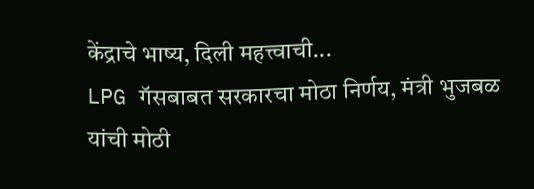केंद्राचे भाष्य, दिली महत्त्वाची...
LPG गॅसबाबत सरकारचा मोठा निर्णय, मंत्री भुजबळ यांची मोठी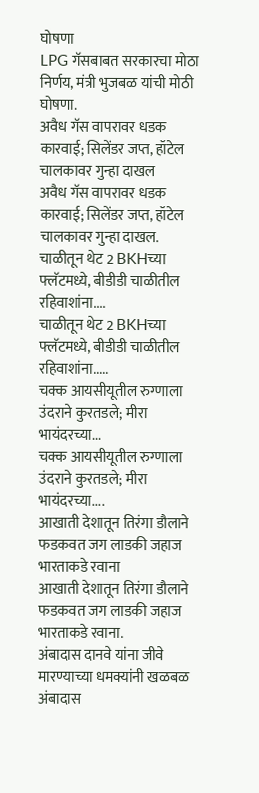घोषणा
LPG गॅसबाबत सरकारचा मोठा निर्णय, मंत्री भुजबळ यांची मोठी घोषणा.
अवैध गॅस वापरावर धडक कारवाई; सिलेंडर जप्त, हॉटेल चालकावर गुन्हा दाखल
अवैध गॅस वापरावर धडक कारवाई; सिलेंडर जप्त, हॉटेल चालकावर गुन्हा दाखल.
चाळीतून थेट 2 BKHच्या फ्लॅटमध्ये, बीडीडी चाळीतील रहिवाशांना....
चाळीतून थेट 2 BKHच्या फ्लॅटमध्ये, बीडीडी चाळीतील रहिवाशांना.....
चक्क आयसीयूतील रुग्णाला उंदराने कुरतडले; मीरा भायंदरच्या...
चक्क आयसीयूतील रुग्णाला उंदराने कुरतडले; मीरा भायंदरच्या....
आखाती देशातून तिरंगा डौलाने फडकवत जग लाडकी जहाज भारताकडे रवाना
आखाती देशातून तिरंगा डौलाने फडकवत जग लाडकी जहाज भारताकडे रवाना.
अंबादास दानवे यांना जीवे मारण्याच्या धमक्यांनी खळबळ
अंबादास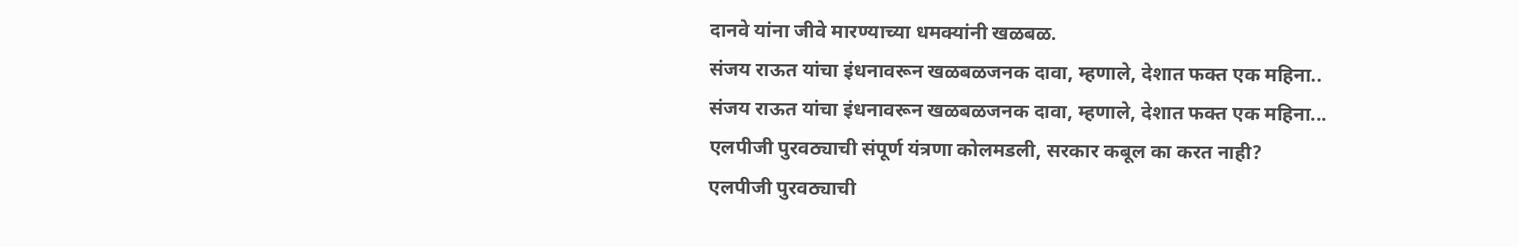दानवे यांना जीवे मारण्याच्या धमक्यांनी खळबळ.
संजय राऊत यांचा इंधनावरून खळबळजनक दावा, म्हणाले, देशात फक्त एक महिना..
संजय राऊत यांचा इंधनावरून खळबळजनक दावा, म्हणाले, देशात फक्त एक महिना...
एलपीजी पुरवठ्याची संपूर्ण यंत्रणा कोलमडली, सरकार कबूल का करत नाही?
एलपीजी पुरवठ्याची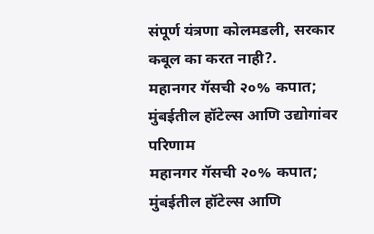संपूर्ण यंत्रणा कोलमडली, सरकार कबूल का करत नाही?.
महानगर गॅसची २०% कपात; मुंबईतील हॉटेल्स आणि उद्योगांवर परिणाम
महानगर गॅसची २०% कपात; मुंबईतील हॉटेल्स आणि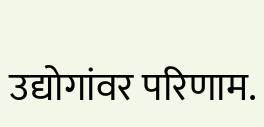उद्योगांवर परिणाम.